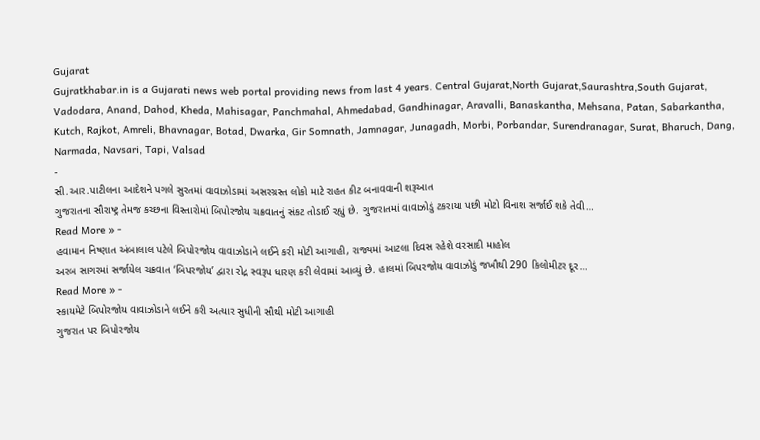Gujarat
Gujratkhabar.in is a Gujarati news web portal providing news from last 4 years. Central Gujarat,North Gujarat,Saurashtra,South Gujarat, Vadodara, Anand, Dahod, Kheda, Mahisagar, Panchmahal, Ahmedabad, Gandhinagar, Aravalli, Banaskantha, Mehsana, Patan, Sabarkantha, Kutch, Rajkot, Amreli, Bhavnagar, Botad, Dwarka, Gir Somnath, Jamnagar, Junagadh, Morbi, Porbandar, Surendranagar, Surat, Bharuch, Dang, Narmada, Navsari, Tapi, Valsad
-
સી.આર.પાટીલના આદેશને પગલે સુરતમાં વાવાઝોડામાં અસરગ્રસ્ત લોકો માટે રાહત કીટ બનાવવાની શરૂઆત
ગુજરાતના સૌરાષ્ટ્ર તેમજ કચ્છના વિસ્તારોમાં બિપોરજોય ચક્રવાતનું સંકટ તોડાઈ રહ્યું છે. ગુજરાતમાં વાવાઝોડું ટકરાયા પછી મોટો વિનાશ સર્જાઈ શકે તેવી…
Read More » -
હવામાન નિષ્ણાત અંબાલાલ પટેલે બિપોરજોય વાવાઝોડાને લઈને કરી મોટી આગાહી, રાજ્યમાં આટલા દિવસ રહેશે વરસાદી માહોલ
અરબ સાગરમાં સર્જાયેલ ચક્રવાત ‘બિપરજોય’ દ્વારા રોદ્ર સ્વરૂપ ધારણ કરી લેવામાં આવ્યું છે. હાલમાં બિપરજોય વાવાઝોડું જખૌથી 290 કિલોમીટર દૂર…
Read More » -
સ્કાયમેટે બિપોરજોય વાવાઝોડાને લઈને કરી અત્યાર સુધીની સૌથી મોટી આગાહી
ગુજરાત પર બિપોરજોય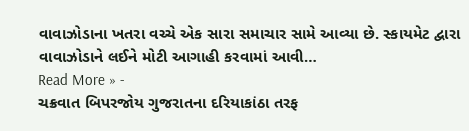વાવાઝોડાના ખતરા વચ્ચે એક સારા સમાચાર સામે આવ્યા છે. સ્કાયમેટ દ્વારા વાવાઝોડાને લઈને મોટી આગાહી કરવામાં આવી…
Read More » -
ચક્રવાત બિપરજોય ગુજરાતના દરિયાકાંઠા તરફ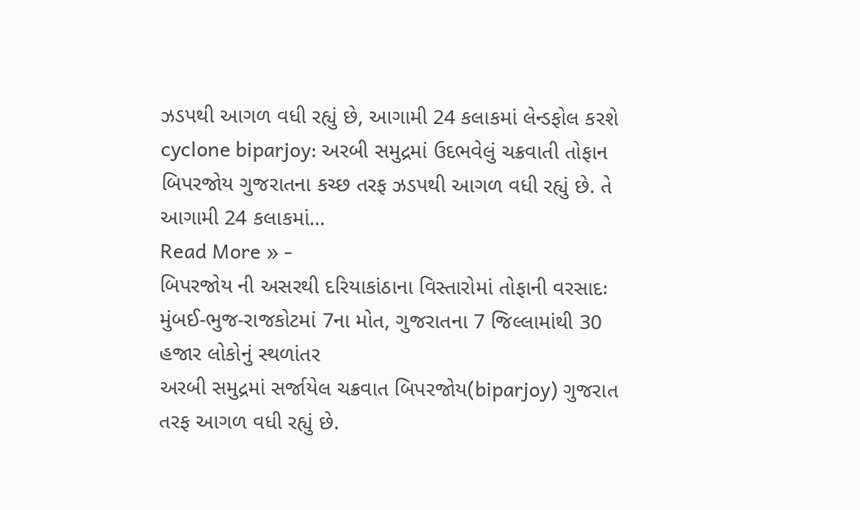ઝડપથી આગળ વધી રહ્યું છે, આગામી 24 કલાકમાં લેન્ડફોલ કરશે
cyclone biparjoy: અરબી સમુદ્રમાં ઉદભવેલું ચક્રવાતી તોફાન બિપરજોય ગુજરાતના કચ્છ તરફ ઝડપથી આગળ વધી રહ્યું છે. તે આગામી 24 કલાકમાં…
Read More » -
બિપરજોય ની અસરથી દરિયાકાંઠાના વિસ્તારોમાં તોફાની વરસાદઃ મુંબઈ-ભુજ-રાજકોટમાં 7ના મોત, ગુજરાતના 7 જિલ્લામાંથી 30 હજાર લોકોનું સ્થળાંતર
અરબી સમુદ્રમાં સર્જાયેલ ચક્રવાત બિપરજોય(biparjoy) ગુજરાત તરફ આગળ વધી રહ્યું છે.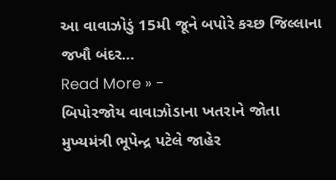આ વાવાઝોડું 15મી જૂને બપોરે કચ્છ જિલ્લાના જખૌ બંદર…
Read More » -
બિપોરજોય વાવાઝોડાના ખતરાને જોતા મુખ્યમંત્રી ભૂપેન્દ્ર પટેલે જાહેર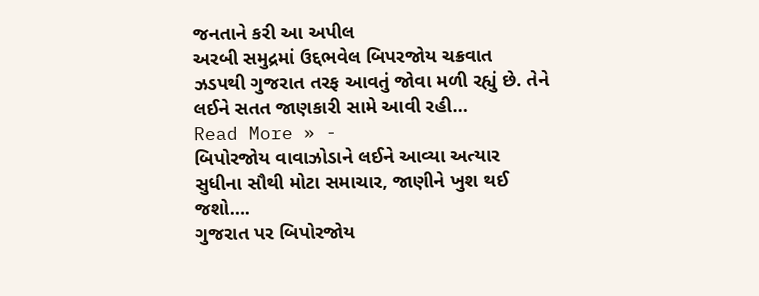જનતાને કરી આ અપીલ
અરબી સમુદ્રમાં ઉદ્દભવેલ બિપરજોય ચક્રવાત ઝડપથી ગુજરાત તરફ આવતું જોવા મળી રહ્યું છે. તેને લઈને સતત જાણકારી સામે આવી રહી…
Read More » -
બિપોરજોય વાવાઝોડાને લઈને આવ્યા અત્યાર સુધીના સૌથી મોટા સમાચાર, જાણીને ખુશ થઈ જશો….
ગુજરાત પર બિપોરજોય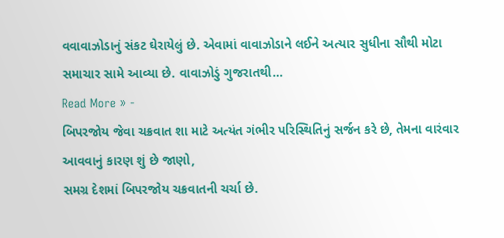વવાવાઝોડાનું સંકટ ઘેરાયેલું છે. એવામાં વાવાઝોડાને લઈને અત્યાર સુધીના સૌથી મોટા સમાચાર સામે આવ્યા છે. વાવાઝોડું ગુજરાતથી…
Read More » -
બિપરજોય જેવા ચક્રવાત શા માટે અત્યંત ગંભીર પરિસ્થિતિનું સર્જન કરે છે, તેમના વારંવાર આવવાનું કારણ શું છે જાણો,
સમગ્ર દેશમાં બિપરજોય ચક્રવાતની ચર્ચા છે.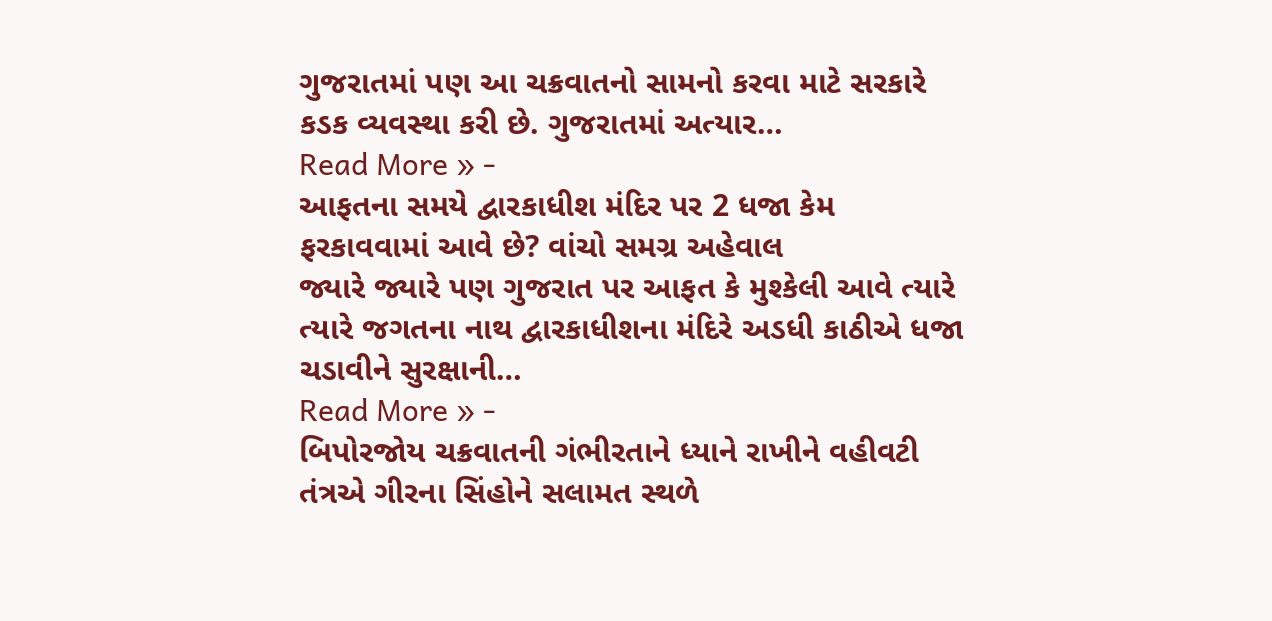ગુજરાતમાં પણ આ ચક્રવાતનો સામનો કરવા માટે સરકારે કડક વ્યવસ્થા કરી છે. ગુજરાતમાં અત્યાર…
Read More » -
આફતના સમયે દ્વારકાધીશ મંદિર પર 2 ધજા કેમ ફરકાવવામાં આવે છે? વાંચો સમગ્ર અહેવાલ
જ્યારે જ્યારે પણ ગુજરાત પર આફત કે મુશ્કેલી આવે ત્યારે ત્યારે જગતના નાથ દ્વારકાધીશના મંદિરે અડધી કાઠીએ ધજા ચડાવીને સુરક્ષાની…
Read More » -
બિપોરજોય ચક્રવાતની ગંભીરતાને ધ્યાને રાખીને વહીવટી તંત્રએ ગીરના સિંહોને સલામત સ્થળે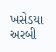ખસેડયા
અરબી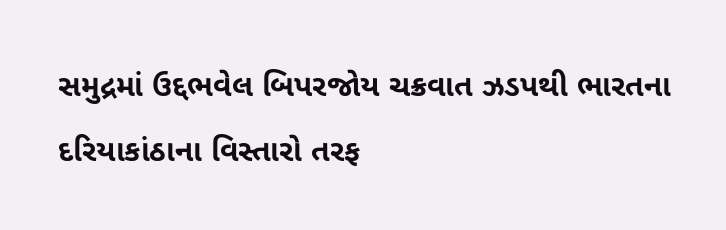સમુદ્રમાં ઉદ્દભવેલ બિપરજોય ચક્રવાત ઝડપથી ભારતના દરિયાકાંઠાના વિસ્તારો તરફ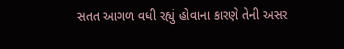સતત આગળ વધી રહ્યું હોવાના કારણે તેની અસર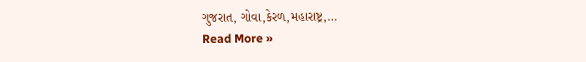ગુજરાત, ગોવા,કેરળ,મહારાષ્ટ્ર,…
Read More »